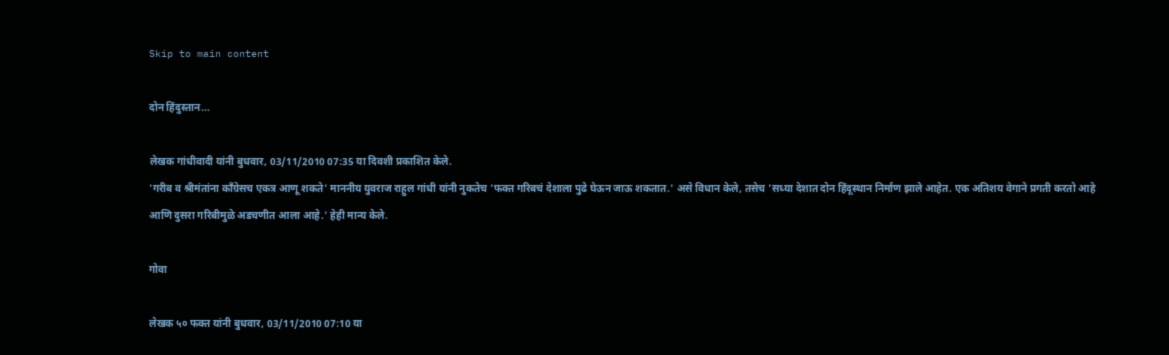Skip to main content

दोन हिंदुस्तान...

लेखक गांधीवादी यांनी बुधवार, 03/11/2010 07:35 या दिवशी प्रकाशित केले.
'गरीब व श्रीमंतांना कॉंग्रेसच एकत्र आणू शकते' माननीय युवराज राहुल गांधी यांनी नुकतेच 'फक्त गरिबचं देशाला पुढे घेऊन जाऊ शकतात.' असे विधान केले, तसेच 'सध्या देशात दोन हिंदूस्थान निर्माण झाले आहेत. एक अतिशय वेगाने प्रगती करतो आहे आणि दुसरा गरिबीमुळे अडचणीत आला आहे.' हेही मान्य केले.

गोवा

लेखक ५० फक्त यांनी बुधवार, 03/11/2010 07:10 या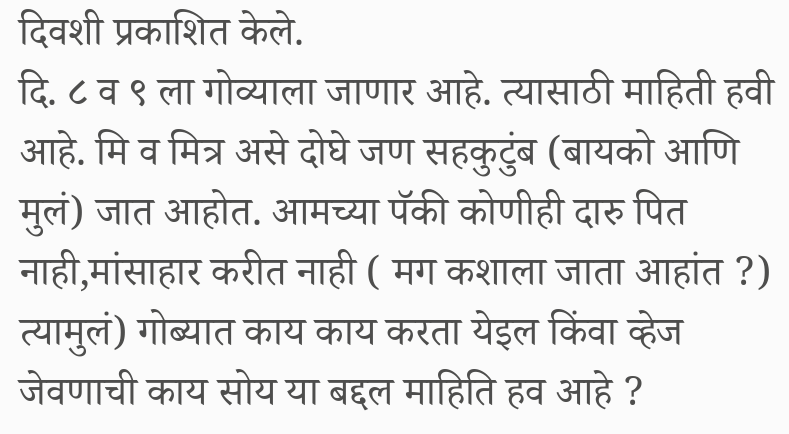दिवशी प्रकाशित केले.
दि. ८ व ९ ला गोव्याला जाणार आहे. त्यासाठी माहिती हवी आहे. मि व मित्र असे दोघे जण सहकुटुंब (बायको आणि मुलं) जात आहोत. आमच्या पॅकी कोणीही दारु पित नाही,मांसाहार करीत नाही ( मग कशाला जाता आहांत ?) त्यामुलं) गोब्यात काय काय करता येइल किंवा व्हेज जेवणाची काय सोय या बद्दल माहिति हव आहे ?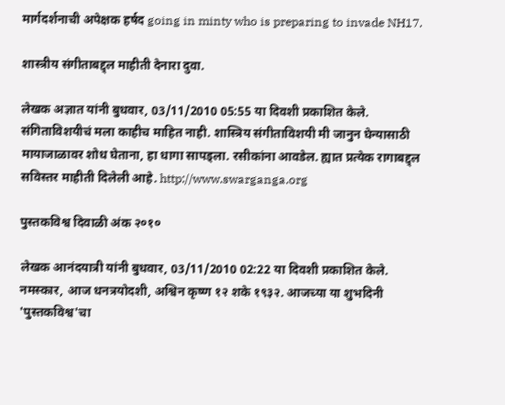मार्गदर्शनाची अपेक्षक हर्षद going in minty who is preparing to invade NH17.

शास्त्रीय संगीताबद्द्ल माहीती देनारा दुवा.

लेखक अज्ञात यांनी बुधवार, 03/11/2010 05:55 या दिवशी प्रकाशित केले.
संगिताविशयीचं मला काहीच माहित नाही. शास्त्रिय संगीताविशयी मी जानुन घेन्यासाठी मायाजाळावर शोध घेताना, हा धागा सापड्ला. रसीकांना आवडेल. ह्यात प्रत्येक रागाबद्द्ल सविस्तर माहीती दिलेली आहे. http://www.swarganga.org

पुस्तकविश्व दिवाळी अंक २०१०

लेखक आनंदयात्री यांनी बुधवार, 03/11/2010 02:22 या दिवशी प्रकाशित केले.
नमस्कार, आज धनत्रयोदशी, अश्विन कृष्ण १२ शके १९३२. आजच्या या शुभदिनी 'पुस्तकविश्व'चा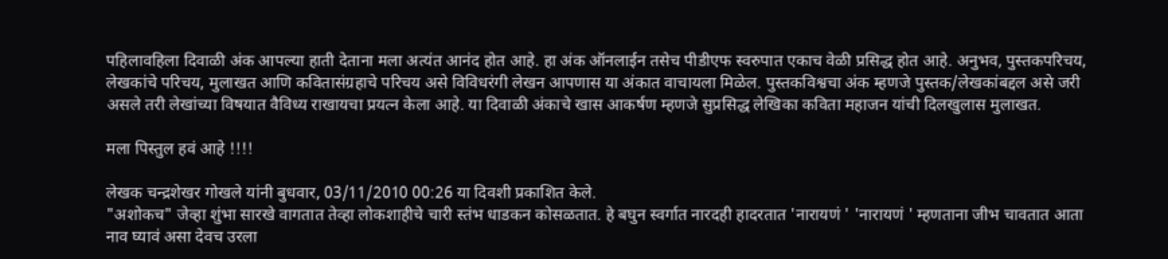पहिलावहिला दिवाळी अंक आपल्या हाती देताना मला अत्यंत आनंद होत आहे. हा अंक ऑनलाईन तसेच पीडीएफ स्वरुपात एकाच वेळी प्रसिद्ध होत आहे. अनुभव, पुस्तकपरिचय, लेखकांचे परिचय, मुलाखत आणि कवितासंग्रहाचे परिचय असे विविधरंगी लेखन आपणास या अंकात वाचायला मिळेल. पुस्तकविश्वचा अंक म्हणजे पुस्तक/लेखकांबद्दल असे जरी असले तरी लेखांच्या विषयात वैविध्य राखायचा प्रयत्न केला आहे. या दिवाळी अंकाचे खास आकर्षण म्हणजे सुप्रसिद्ध लेखिका कविता महाजन यांची दिलखुलास मुलाखत.

मला पिस्तुल हवं आहे !!!!

लेखक चन्द्रशेखर गोखले यांनी बुधवार, 03/11/2010 00:26 या दिवशी प्रकाशित केले.
"अशोकच" जेव्हा शुंभा सारखे वागतात तेव्हा लोकशाहीचे चारी स्तंभ धाडकन कोसळतात. हे बघुन स्वर्गात नारदही हादरतात 'नारायणं ' 'नारायणं ' म्हणताना जीभ चावतात आता नाव घ्यावं असा देवच उरला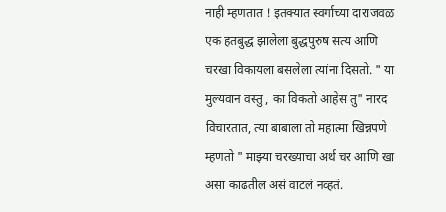नाही म्हणतात ! इतक्यात स्वर्गाच्या दाराजवळ एक हतबुद्ध झालेला बुद्धपुरुष सत्य आणि चरखा विकायला बसलेला त्यांना दिसतो. " या मुल्यवान वस्तु , का विकतो आहेस तु" नारद विचारतात, त्या बाबाला तो महात्मा खिन्नपणे म्हणतो " माझ्या चरख्याचा अर्थ चर आणि खा असा काढतील असं वाटलं नव्हतं.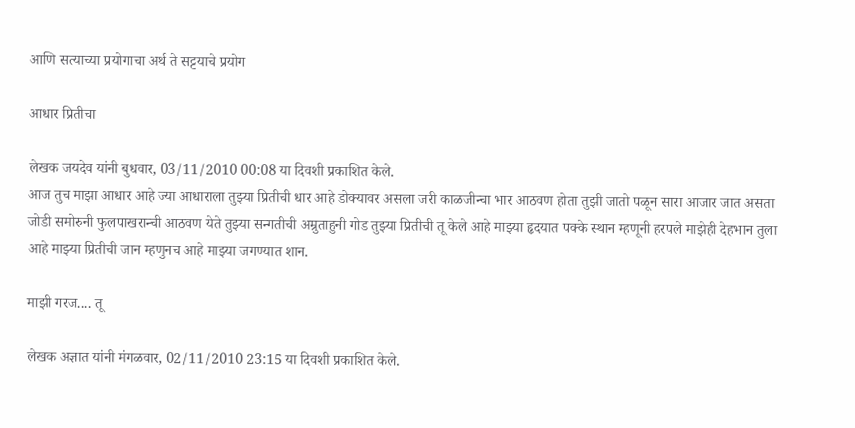आणि सत्याच्या प्रयोगाचा अर्थ ते सट्टयाचे प्रयोग

आधार प्रितीचा

लेखक जयदेव यांनी बुधवार, 03/11/2010 00:08 या दिवशी प्रकाशित केले.
आज तुच माझा आधार आहे ज्या आधाराला तुझ्या प्रितीची धार आहे डोक्यावर असला जरी काळजीन्चा भार आठवण होता तुझी जातो पळून सारा आजार जात असता जोडी समोरुनी फुलपाखरान्ची आठवण येते तुझ्या सन्गतीची अम्रुताहुनी गोड तुझ्या प्रितीची तू केले आहे माझ्या हृदयात पक्के स्थान म्हणूनी हरपले माझेही देहभान तुला आहे माझ्या प्रितीची जान म्हणुनच आहे माझ्या जगण्यात शान.

माझी गरज.... तू

लेखक अज्ञात यांनी मंगळवार, 02/11/2010 23:15 या दिवशी प्रकाशित केले.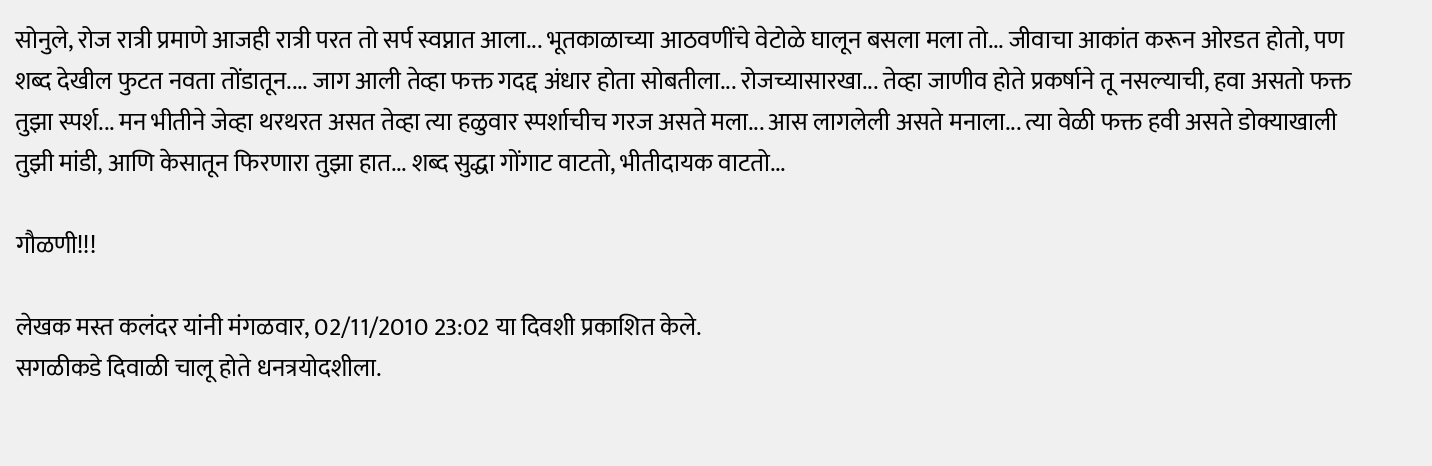सोनुले, रोज रात्री प्रमाणे आजही रात्री परत तो सर्प स्वप्नात आला... भूतकाळाच्या आठवणींचे वेटोळे घालून बसला मला तो... जीवाचा आकांत करून ओरडत होतो, पण शब्द देखील फुटत नवता तोंडातून.... जाग आली तेव्हा फक्त गदद्द अंधार होता सोबतीला... रोजच्यासारखा... तेव्हा जाणीव होते प्रकर्षाने तू नसल्याची, हवा असतो फक्त तुझा स्पर्श... मन भीतीने जेव्हा थरथरत असत तेव्हा त्या हळुवार स्पर्शाचीच गरज असते मला... आस लागलेली असते मनाला... त्या वेळी फक्त हवी असते डोक्याखाली तुझी मांडी, आणि केसातून फिरणारा तुझा हात... शब्द सुद्धा गोंगाट वाटतो, भीतीदायक वाटतो...

गौळणी!!!

लेखक मस्त कलंदर यांनी मंगळवार, 02/11/2010 23:02 या दिवशी प्रकाशित केले.
सगळीकडे दिवाळी चालू होते धनत्रयोदशीला.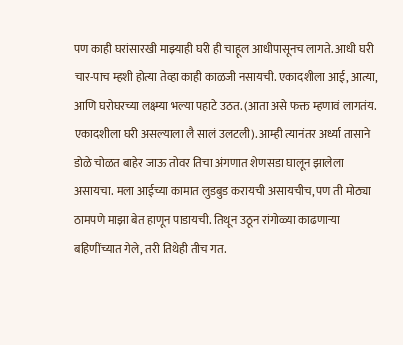पण काही घरांसारखी माझ्याही घरी ही चाहूल आधीपासूनच लागते. आधी घरी चार-पाच म्हशी होत्या तेव्हा काही काळजी नसायची. एकादशीला आई, आत्या, आणि घरोघरच्या लक्ष्म्या भल्या पहाटे उठत. (आता असे फक्त म्हणावं लागतंय. एकादशीला घरी असल्याला लै सालं उलटली). आम्ही त्यानंतर अर्ध्या तासाने डोळे चोळत बाहेर जाऊ तोवर तिचा अंगणात शेणसडा घालून झालेला असायचा. मला आईच्या कामात लुडबुड करायची असायचीच, पण ती मोठ्या ठामपणे माझा बेत हाणून पाडायची. तिथून उठून रांगोळ्या काढणार्‍या बहिणींच्यात गेले, तरी तिथेही तीच गत.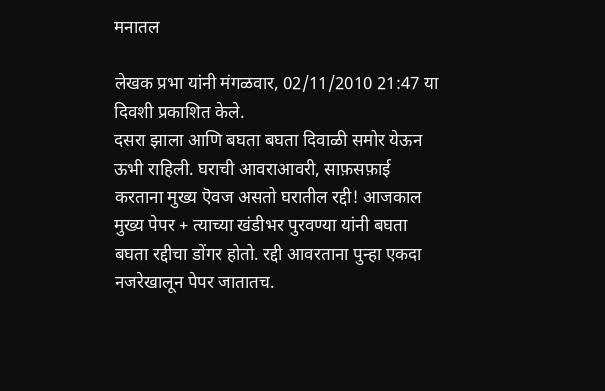मनातल

लेखक प्रभा यांनी मंगळवार, 02/11/2010 21:47 या दिवशी प्रकाशित केले.
दसरा झाला आणि बघता बघता दिवाळी समोर येऊन ऊभी राहिली. घराची आवराआवरी, साफ़सफ़ाई करताना मुख्य ऎवज असतो घरातील रद्दी! आजकाल मुख्य पेपर + त्याच्या खंडीभर पुरवण्या यांनी बघता बघता रद्दीचा डोंगर होतो. रद्दी आवरताना पुन्हा एकदा नजरेखालून पेपर जातातच.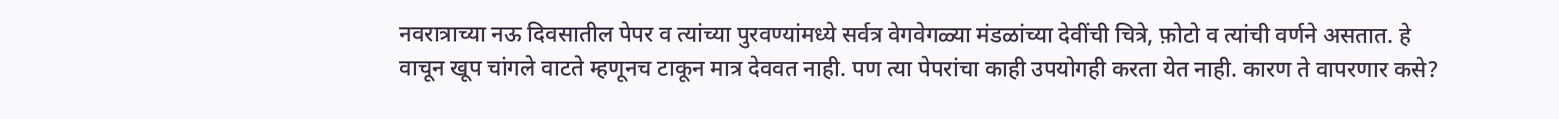नवरात्राच्या नऊ दिवसातील पेपर व त्यांच्या पुरवण्यांमध्ये सर्वत्र वेगवेगळ्या मंडळांच्या देवींची चित्रे, फ़ोटो व त्यांची वर्णने असतात. हे वाचून खूप चांगले वाटते म्हणूनच टाकून मात्र देववत नाही. पण त्या पेपरांचा काही उपयोगही करता येत नाही. कारण ते वापरणार कसे?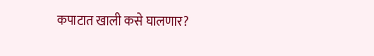कपाटात खाली कसे घालणार?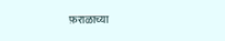फ़राळाच्या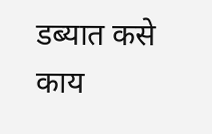डब्यात कसे काय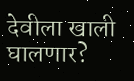देवीला खाली घालणार?